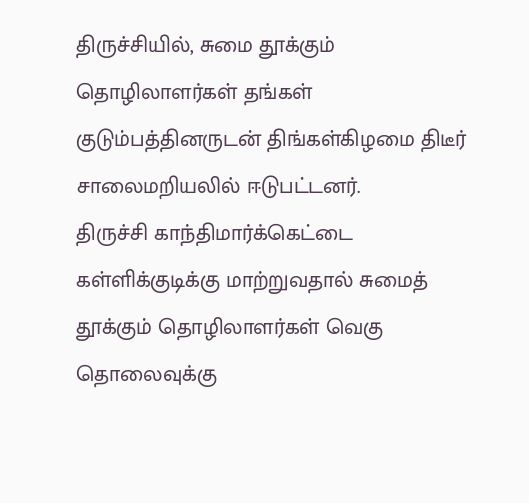திருச்சியில், சுமை தூக்கும் தொழிலாளர்கள் தங்கள் குடும்பத்தினருடன் திங்கள்கிழமை திடீர் சாலைமறியலில் ஈடுபட்டனர்.
திருச்சி காந்திமார்க்கெட்டை கள்ளிக்குடிக்கு மாற்றுவதால் சுமைத் தூக்கும் தொழிலாளர்கள் வெகு தொலைவுக்கு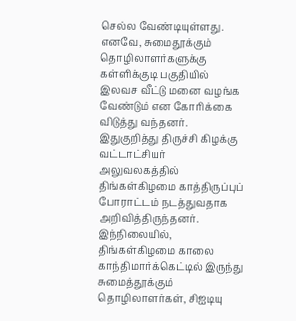செல்ல வேண்டியுள்ளது. எனவே, சுமைதூக்கும் தொழிலாளர்களுக்கு கள்ளிக்குடி பகுதியில் இலவச வீட்டு மனை வழங்க வேண்டும் என கோரிக்கை விடுத்து வந்தனர். இதுகுறித்து திருச்சி கிழக்கு வட்டாட்சியர் அலுவலகத்தில் திங்கள்கிழமை காத்திருப்புப் போராட்டம் நடத்துவதாக அறிவித்திருந்தனர்.
இந்நிலையில், திங்கள்கிழமை காலை காந்திமார்க்கெட்டில் இருந்து சுமைத்தூக்கும் தொழிலாளர்கள், சிஐடியு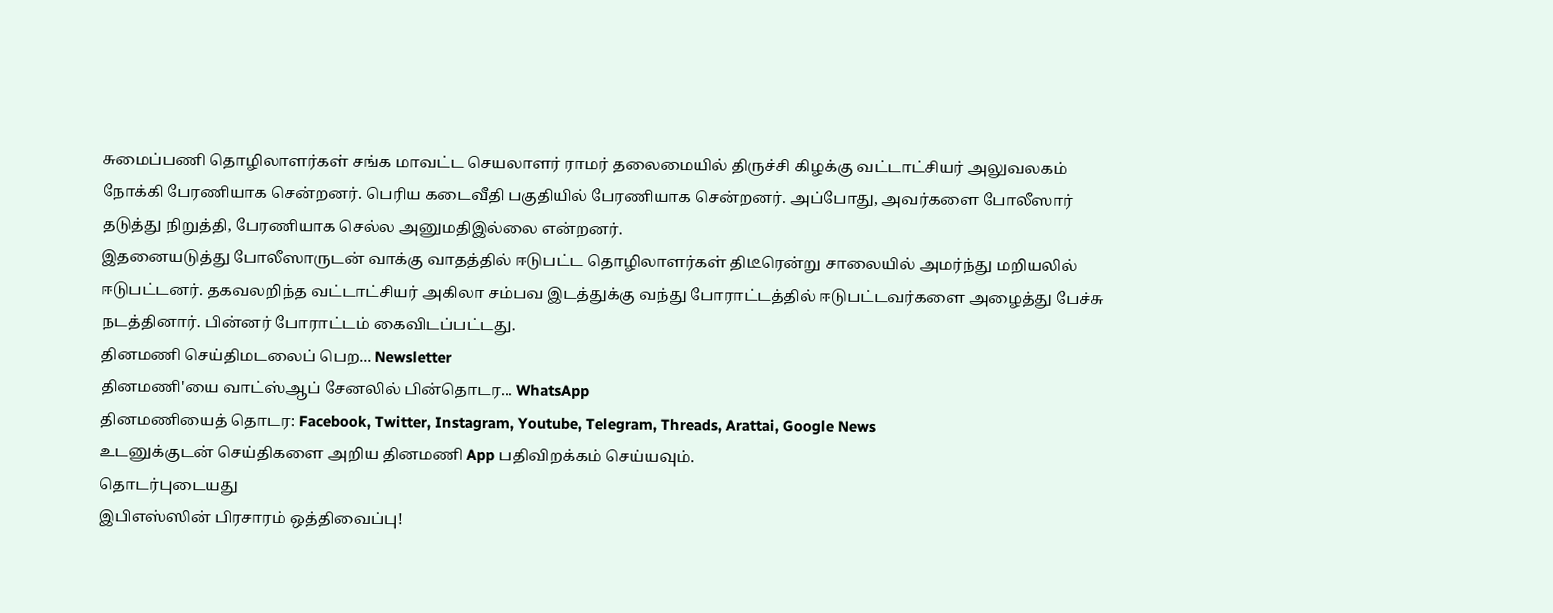சுமைப்பணி தொழிலாளர்கள் சங்க மாவட்ட செயலாளர் ராமர் தலைமையில் திருச்சி கிழக்கு வட்டாட்சியர் அலுவலகம் நோக்கி பேரணியாக சென்றனர். பெரிய கடைவீதி பகுதியில் பேரணியாக சென்றனர். அப்போது, அவர்களை போலீஸார் தடுத்து நிறுத்தி, பேரணியாக செல்ல அனுமதிஇல்லை என்றனர்.
இதனையடுத்து போலீஸாருடன் வாக்கு வாதத்தில் ஈடுபட்ட தொழிலாளர்கள் திடீரென்று சாலையில் அமர்ந்து மறியலில் ஈடுபட்டனர். தகவலறிந்த வட்டாட்சியர் அகிலா சம்பவ இடத்துக்கு வந்து போராட்டத்தில் ஈடுபட்டவர்களை அழைத்து பேச்சு நடத்தினார். பின்னர் போராட்டம் கைவிடப்பட்டது.
தினமணி செய்திமடலைப் பெற... Newsletter
தினமணி'யை வாட்ஸ்ஆப் சேனலில் பின்தொடர... WhatsApp
தினமணியைத் தொடர: Facebook, Twitter, Instagram, Youtube, Telegram, Threads, Arattai, Google News
உடனுக்குடன் செய்திகளை அறிய தினமணி App பதிவிறக்கம் செய்யவும்.
தொடர்புடையது
இபிஎஸ்ஸின் பிரசாரம் ஒத்திவைப்பு!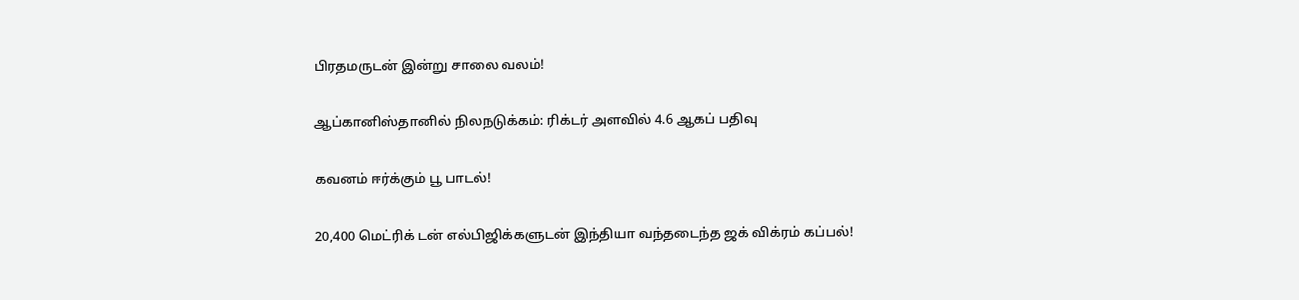பிரதமருடன் இன்று சாலை வலம்!

ஆப்கானிஸ்தானில் நிலநடுக்கம்: ரிக்டர் அளவில் 4.6 ஆகப் பதிவு

கவனம் ஈர்க்கும் பூ பாடல்!

20,400 மெட்ரிக் டன் எல்பிஜிக்களுடன் இந்தியா வந்தடைந்த ஜக் விக்ரம் கப்பல்!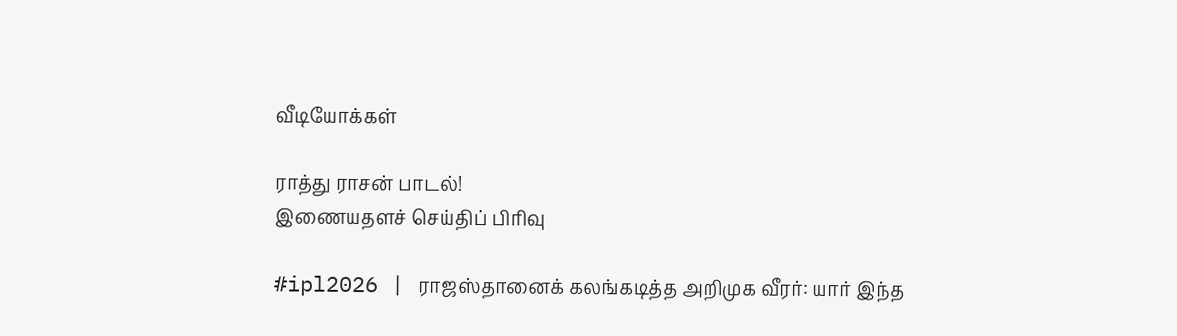வீடியோக்கள்

ராத்து ராசன் பாடல்!
இணையதளச் செய்திப் பிரிவு

#ipl2026 | ராஜஸ்தானைக் கலங்கடித்த அறிமுக வீரர்: யார் இந்த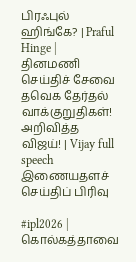பிரஃபுல் ஹிங்கே? | Praful Hinge |
தினமணி செய்திச் சேவை
தவெக தேர்தல் வாக்குறுதிகள்! அறிவித்த விஜய்! | Vijay full speech
இணையதளச் செய்திப் பிரிவு

#ipl2026 | கொல்கத்தாவை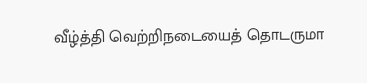வீழ்த்தி வெற்றிநடையைத் தொடருமா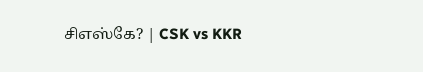சிஎஸ்கே? | CSK vs KKR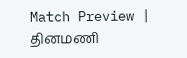Match Preview |
தினமணி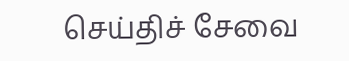செய்திச் சேவை